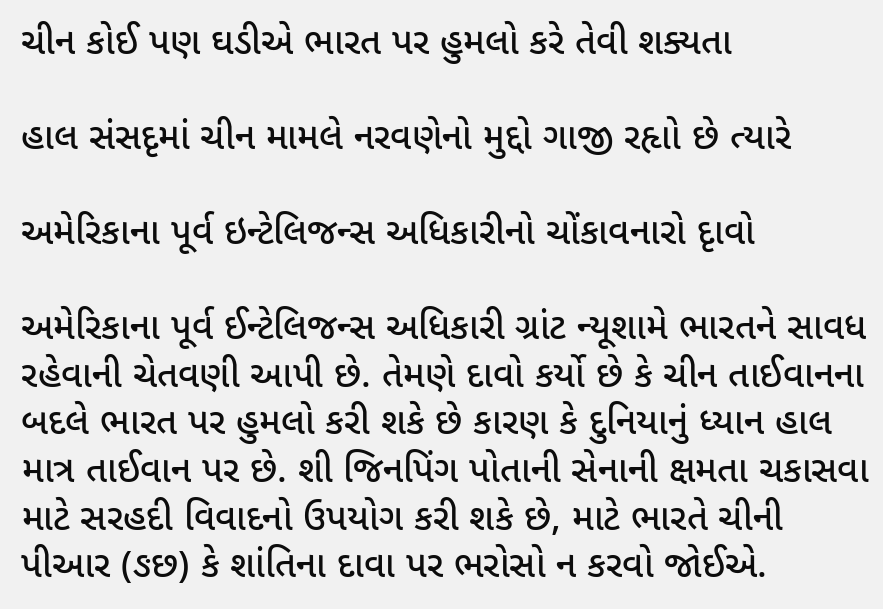ચીન કોઈ પણ ઘડીએ ભારત પર હુમલો કરે તેવી શક્યતા

હાલ સંસદૃમાં ચીન મામલે નરવણેનો મુદ્દો ગાજી રહૃાો છે ત્યારે

અમેરિકાના પૂર્વ ઇન્ટેલિજન્સ અધિકારીનો ચોંકાવનારો દૃાવો

અમેરિકાના પૂર્વ ઈન્ટેલિજન્સ અધિકારી ગ્રાંટ ન્યૂશામે ભારતને સાવધ રહેવાની ચેતવણી આપી છે. તેમણે દાવો કર્યો છે કે ચીન તાઈવાનના બદલે ભારત પર હુમલો કરી શકે છે કારણ કે દુનિયાનું ધ્યાન હાલ માત્ર તાઈવાન પર છે. શી જિનપિંગ પોતાની સેનાની ક્ષમતા ચકાસવા માટે સરહદી વિવાદનો ઉપયોગ કરી શકે છે, માટે ભારતે ચીની પીઆર (ઙછ) કે શાંતિના દાવા પર ભરોસો ન કરવો જોઈએ.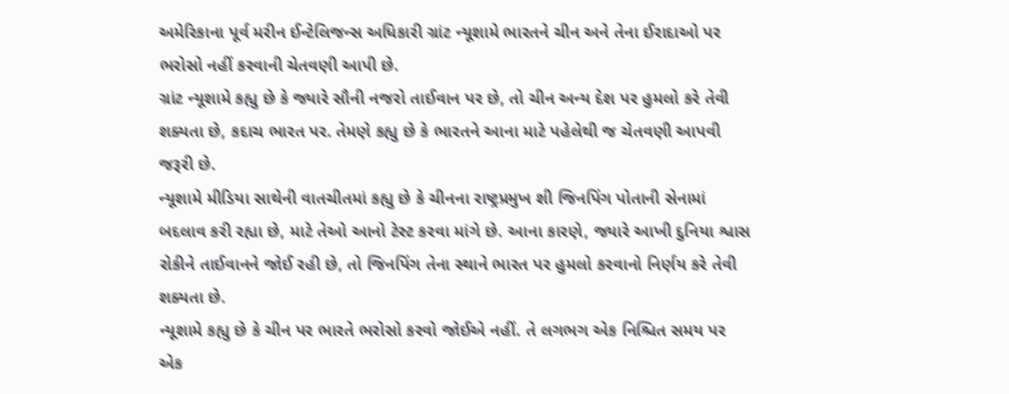અમેરિકાના પૂર્વ મરીન ઈન્ટેલિજન્સ અધિકારી ગ્રાંટ ન્યૂશામે ભારતને ચીન અને તેના ઈરાદાઓ પર ભરોસો નહીં કરવાની ચેતવણી આપી છે.
ગ્રાંટ ન્યૂશામે કહ્યુ છે કે જ્યારે સૌની નજરો તાઈવાન પર છે, તો ચીન અન્ય દેશ પર હુમલો કરે તેવી શક્યતા છે, કદાચ ભારત પર. તેમણે કહ્યુ છે કે ભારતને આના માટે પહેલેથી જ ચેતવણી આપવી જરૂરી છે.
ન્યૂશામે મીડિયા સાથેની વાતચીતમાં કહ્યુ છે કે ચીનના રાષ્ટ્રપ્રમુખ શી જિનપિંગ પોતાની સેનામાં બદલાવ કરી રહ્યા છે, માટે તેઓ આનો ટેસ્ટ કરવા માંગે છે. આના કારણે, જ્યારે આખી દુનિયા શ્વાસ રોકીને તાઈવાનને જોઈ રહી છે, તો જિનપિંગ તેના સ્થાને ભારત પર હુમલો કરવાનો નિર્ણય કરે તેવી શક્યતા છે.
ન્યૂશામે કહ્યુ છે કે ચીન પર ભારતે ભરોસો કરવો જોઈએ નહીં. તે લગભગ એક નિશ્ચિત સમય પર એક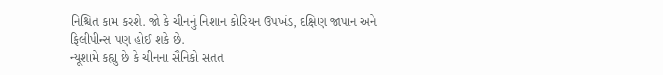નિશ્ચિત કામ કરશે. જો કે ચીનનું નિશાન કોરિયન ઉપખંડ, દક્ષિણ જાપાન અને ફિલીપીન્સ પણ હોઈ શકે છે.
ન્યૂશામે કહ્યુ છે કે ચીનના સૈનિકો સતત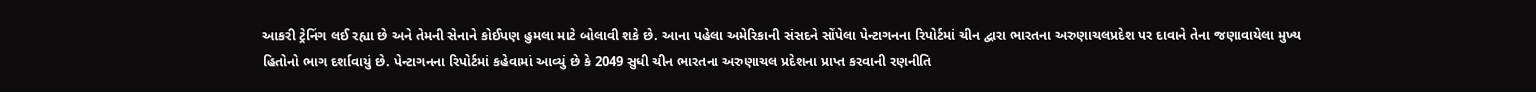આકરી ટ્રેનિંગ લઈ રહ્યા છે અને તેમની સેનાને કોઈપણ હુમલા માટે બોલાવી શકે છે. આના પહેલા અમેરિકાની સંસદને સોંપેલા પેન્ટાગનના રિપોર્ટમાં ચીન દ્વારા ભારતના અરુણાચલપ્રદેશ પર દાવાને તેના જણાવાયેલા મુખ્ય હિતોનો ભાગ દર્શાવાયું છે. પેન્ટાગનના રિપોર્ટમાં કહેવામાં આવ્યું છે કે 2049 સુધી ચીન ભારતના અરુણાચલ પ્રદેશના પ્રાપ્ત કરવાની રણનીતિ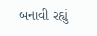બનાવી રહ્યું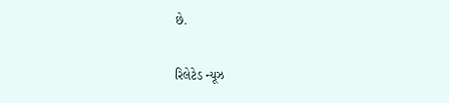છે.

રિલેટેડ ન્યૂઝ